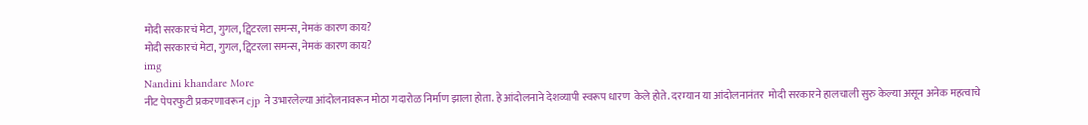मोदी सरकारचं मेटा, गुगल, ट्विटरला समन्स, नेमकं कारण काय?
मोदी सरकारचं मेटा, गुगल, ट्विटरला समन्स, नेमकं कारण काय?
img
Nandini khandare More
नीट पेपरफुटी प्रकरणावरून cjp ने उभारलेल्या आंदोलनावरून मोठा गदारोळ निर्माण झाला होता. हे आंदोलनाने देशव्यापी स्वरूप धारण  केले होते. दरम्यान या आंदोलनानंतर  मोदी सरकारने हालचाली सुरु केल्या असून अनेक महत्वाचे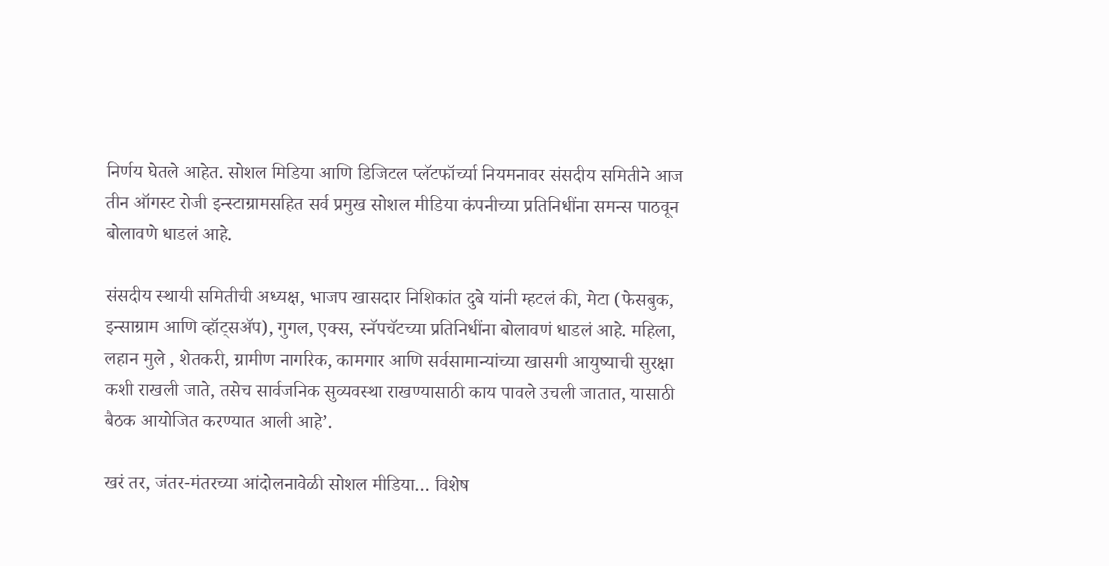निर्णय घेतले आहेत. सोशल मिडिया आणि डिजिटल प्लॅटफॉर्च्या नियमनावर संसदीय समितीने आज तीन ऑगस्ट रोजी इन्स्टाग्रामसहित सर्व प्रमुख सोशल मीडिया कंपनीच्या प्रतिनिधींना समन्स पाठवून बोलावणे धाडलं आहे.

संसदीय स्थायी समितीची अध्यक्ष, भाजप खासदार निशिकांत दुबे यांनी म्हटलं की, मेटा (फेसबुक, इन्साग्राम आणि व्हॉट्सॲप), गुगल, एक्स, स्नॅपचॅटच्या प्रतिनिधींना बोलावणं धाडलं आहे. महिला, लहान मुले , शेतकरी, ग्रामीण नागरिक, कामगार आणि सर्वसामान्यांच्या खासगी आयुष्याची सुरक्षा कशी राखली जाते, तसेच सार्वजनिक सुव्यवस्था राखण्यासाठी काय पावले उचली जातात, यासाठी बैठक आयोजित करण्यात आली आहे’.

खरं तर, जंतर-मंतरच्या आंदोलनावेळी सोशल मीडिया… विशेष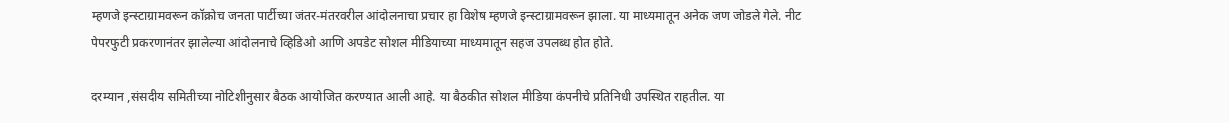म्हणजे इन्स्टाग्रामवरून कॉक्रोच जनता पार्टीच्या जंतर-मंतरवरील आंदोलनाचा प्रचार हा विशेष म्हणजे इन्स्टाग्रामवरून झाला. या माध्यमातून अनेक जण जोडले गेले. नीट पेपरफुटी प्रकरणानंतर झालेल्या आंदोलनाचे व्हिडिओ आणि अपडेट सोशल मीडियाच्या माध्यमातून सहज उपलब्ध होत होते.

दरम्यान ,संसदीय समितीच्या नोटिशीनुसार बैठक आयोजित करण्यात आली आहे. या बैठकीत सोशल मीडिया कंपनीचे प्रतिनिधी उपस्थित राहतील. या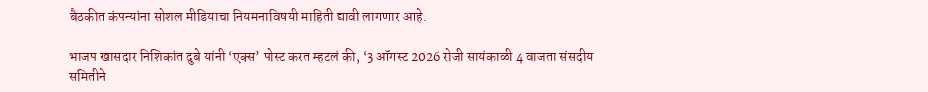बैठकीत कंपन्यांना सोशल मीडियाचा नियमनाविषयी माहिती द्यावी लागणार आहे.

भाजप खासदार निशिकांत दुबे यांनी ‘एक्स’ पोस्ट करत म्हटलं की, ‘3 ऑगस्ट 2026 रोजी सायंकाळी 4 वाजता संसदीय समितीने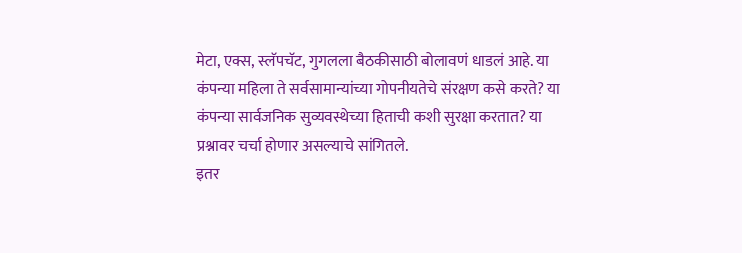मेटा, एक्स, स्लॅपचॅट, गुगलला बैठकीसाठी बोलावणं धाडलं आहे. या कंपन्या महिला ते सर्वसामान्यांच्या गोपनीयतेचे संरक्षण कसे करते? या कंपन्या सार्वजनिक सुव्यवस्थेच्या हिताची कशी सुरक्षा करतात? या प्रश्नावर चर्चा होणार असल्याचे सांगितले.
इतर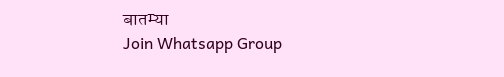बातम्या
Join Whatsapp Group